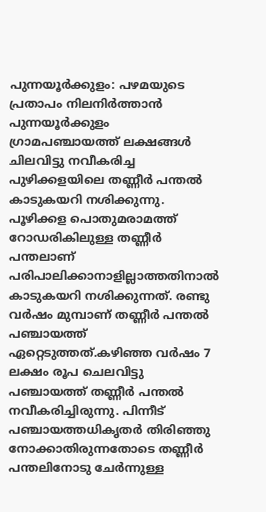പുന്നയൂർക്കുളം: പഴമയുടെ പ്രതാപം നിലനിർത്താൻ പുന്നയൂർക്കുളം ഗ്രാമപഞ്ചായത്ത് ലക്ഷങ്ങൾ ചിലവിട്ടു നവീകരിച്ച പുഴിക്കളയിലെ തണ്ണീർ പന്തൽ കാടുകയറി നശിക്കുന്നു. പൂഴിക്കള പൊതുമരാമത്ത് റോഡരികിലുള്ള തണ്ണീർ പന്തലാണ് പരിപാലിക്കാനാളില്ലാത്തതിനാൽ കാടുകയറി നശിക്കുന്നത്. രണ്ടു വർഷം മുമ്പാണ് തണ്ണീർ പന്തൽ പഞ്ചായത്ത് ഏറ്റെടുത്തത്.കഴിഞ്ഞ വർഷം 7 ലക്ഷം രൂപ ചെലവിട്ടു പഞ്ചായത്ത് തണ്ണീർ പന്തൽ നവീകരിച്ചിരുന്നു. പിന്നീട് പഞ്ചായത്തധികൃതർ തിരിഞ്ഞു നോക്കാതിരുന്നതോടെ തണ്ണീർ പന്തലിനോടു ചേർന്നുള്ള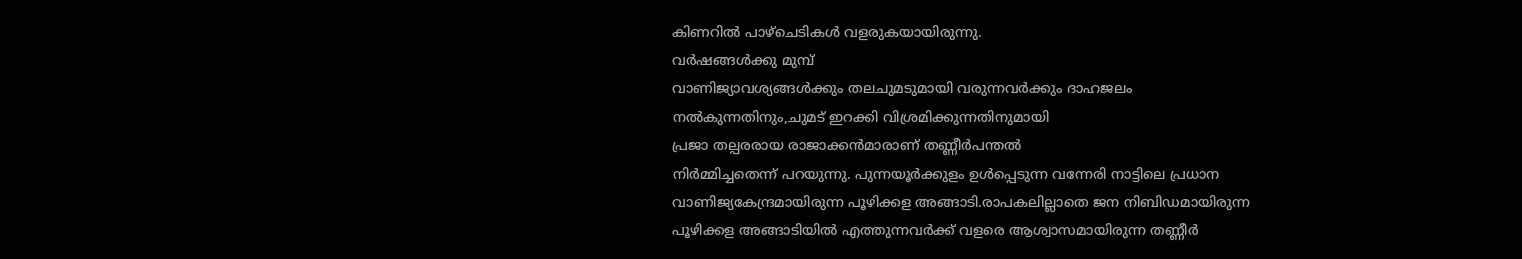കിണറിൽ പാഴ്ചെടികൾ വളരുകയായിരുന്നു.
വർഷങ്ങൾക്കു മുമ്പ്
വാണിജ്യാവശ്യങ്ങൾക്കും തലചുമടുമായി വരുന്നവർക്കും ദാഹജലം
നൽകുന്നതിനും,ചുമട് ഇറക്കി വിശ്രമിക്കുന്നതിനുമായി
പ്രജാ തല്പരരായ രാജാക്കൻമാരാണ് തണ്ണീർപന്തൽ
നിർമ്മിച്ചതെന്ന് പറയുന്നു. പുന്നയൂർക്കുളം ഉൾപ്പെടുന്ന വന്നേരി നാട്ടിലെ പ്രധാന
വാണിജ്യകേന്ദ്രമായിരുന്ന പൂഴിക്കള അങ്ങാടി.രാപകലില്ലാതെ ജന നിബിഡമായിരുന്ന
പൂഴിക്കള അങ്ങാടിയിൽ എത്തുന്നവർക്ക് വളരെ ആശ്വാസമായിരുന്ന തണ്ണീർ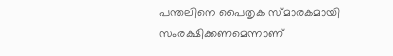പന്തലിനെ പൈതൃക സ്മാരകമായി സംരക്ഷിക്കണമെന്നാണ്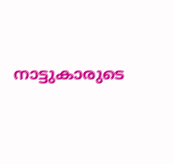നാട്ടുകാരുടെ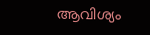ആവിശ്യം